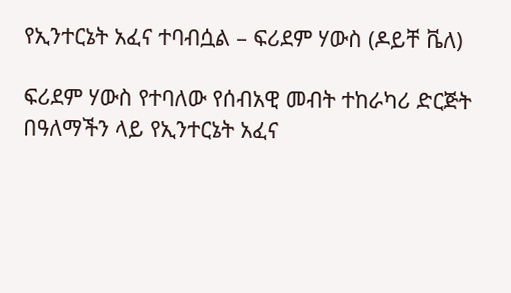የኢንተርኔት አፈና ተባብሷል – ፍሪደም ሃውስ (ዶይቸ ቬለ)

ፍሪደም ሃውስ የተባለው የሰብአዊ መብት ተከራካሪ ድርጅት በዓለማችን ላይ የኢንተርኔት አፈና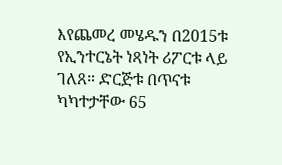እየጨመረ መሄዱን በ2015ቱ የኢንተርኔት ነጻነት ሪፖርቱ ላይ ገለጸ። ድርጅቱ በጥናቱ ካካተታቸው 65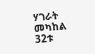ሃገራት መካከል 32ቱ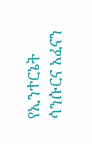የኢንተርኔት ሳንሱርና አፈናን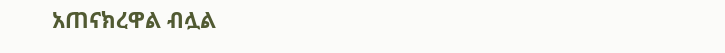አጠናክረዋል ብሏል